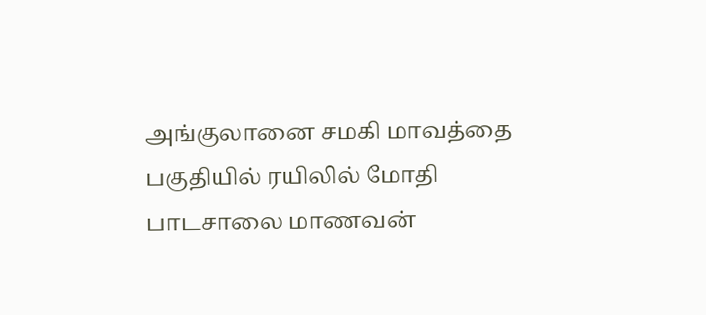அங்குலானை சமகி மாவத்தை பகுதியில் ரயிலில் மோதி பாடசாலை மாணவன்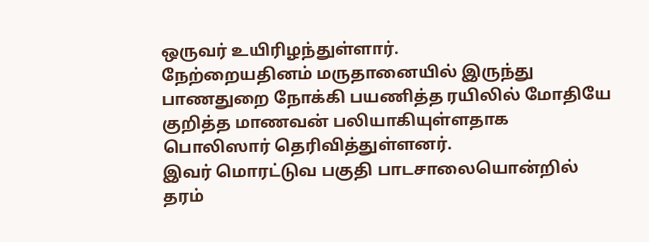ஒருவர் உயிரிழந்துள்ளார்.
நேற்றையதினம் மருதானையில் இருந்து பாணதுறை நோக்கி பயணித்த ரயிலில் மோதியே குறித்த மாணவன் பலியாகியுள்ளதாக பொலிஸார் தெரிவித்துள்ளனர்.
இவர் மொரட்டுவ பகுதி பாடசாலையொன்றில் தரம்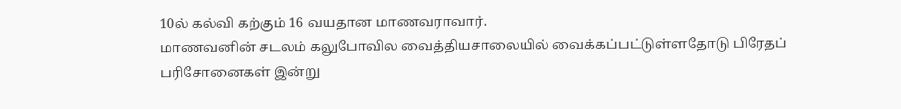10ல் கல்வி கற்கும் 16 வயதான மாணவராவார்.
மாணவனின் சடலம் கலுபோவில வைத்தியசாலையில் வைக்கப்பட்டுள்ளதோடு பிரேதப் பரிசோனைகள் இன்று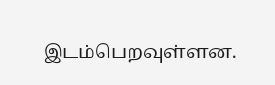இடம்பெறவுள்ளன.